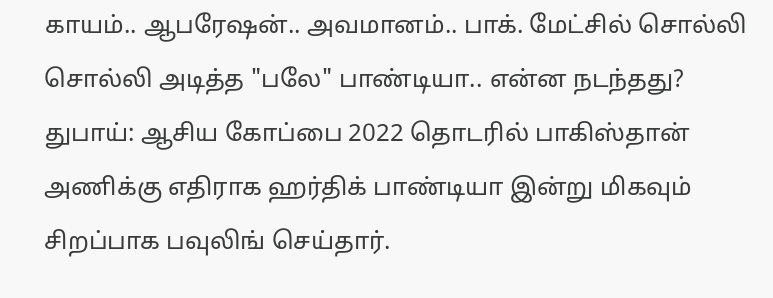காயம்.. ஆபரேஷன்.. அவமானம்.. பாக். மேட்சில் சொல்லி சொல்லி அடித்த "பலே" பாண்டியா.. என்ன நடந்தது?
துபாய்: ஆசிய கோப்பை 2022 தொடரில் பாகிஸ்தான் அணிக்கு எதிராக ஹர்திக் பாண்டியா இன்று மிகவும் சிறப்பாக பவுலிங் செய்தார்.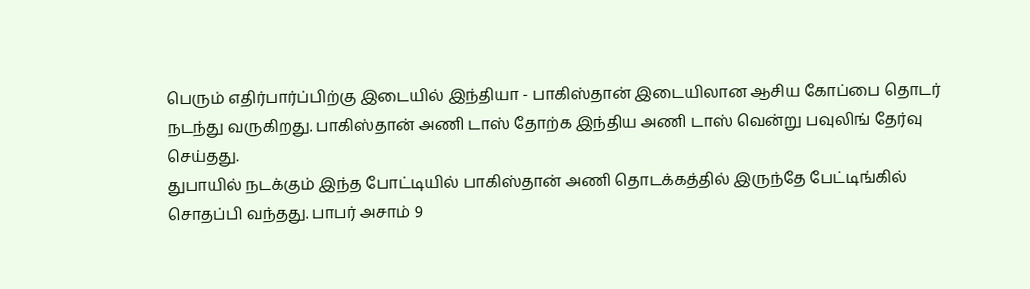பெரும் எதிர்பார்ப்பிற்கு இடையில் இந்தியா - பாகிஸ்தான் இடையிலான ஆசிய கோப்பை தொடர் நடந்து வருகிறது. பாகிஸ்தான் அணி டாஸ் தோற்க இந்திய அணி டாஸ் வென்று பவுலிங் தேர்வு செய்தது.
துபாயில் நடக்கும் இந்த போட்டியில் பாகிஸ்தான் அணி தொடக்கத்தில் இருந்தே பேட்டிங்கில் சொதப்பி வந்தது. பாபர் அசாம் 9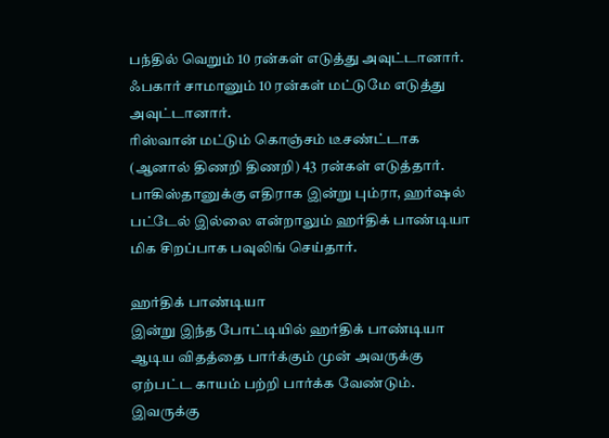பந்தில் வெறும் 10 ரன்கள் எடுத்து அவுட்டானார். ஃபகார் சாமானும் 10 ரன்கள் மட்டுமே எடுத்து அவுட்டானார்.
ரிஸ்வான் மட்டும் கொஞ்சம் டீசண்ட்டாக (ஆனால் திணறி திணறி) 43 ரன்கள் எடுத்தார். பாகிஸ்தானுக்கு எதிராக இன்று பும்ரா, ஹர்ஷல் பட்டேல் இல்லை என்றாலும் ஹர்திக் பாண்டியா மிக சிறப்பாக பவுலிங் செய்தார்.

ஹர்திக் பாண்டியா
இன்று இந்த போட்டியில் ஹர்திக் பாண்டியா ஆடிய விதத்தை பார்க்கும் முன் அவருக்கு ஏற்பட்ட காயம் பற்றி பார்க்க வேண்டும். இவருக்கு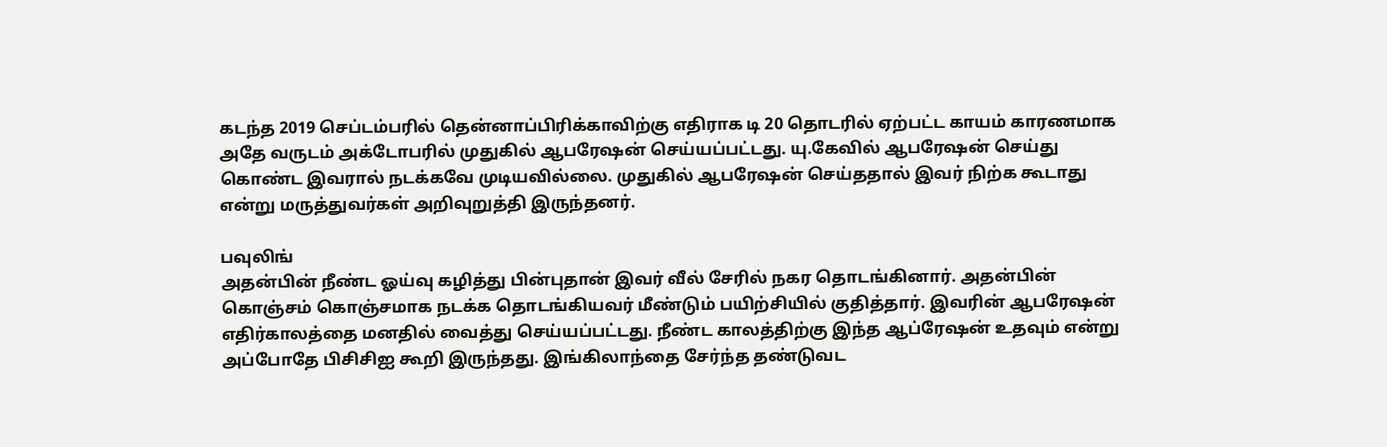கடந்த 2019 செப்டம்பரில் தென்னாப்பிரிக்காவிற்கு எதிராக டி 20 தொடரில் ஏற்பட்ட காயம் காரணமாக அதே வருடம் அக்டோபரில் முதுகில் ஆபரேஷன் செய்யப்பட்டது. யு.கேவில் ஆபரேஷன் செய்து கொண்ட இவரால் நடக்கவே முடியவில்லை. முதுகில் ஆபரேஷன் செய்ததால் இவர் நிற்க கூடாது என்று மருத்துவர்கள் அறிவுறுத்தி இருந்தனர்.

பவுலிங்
அதன்பின் நீண்ட ஓய்வு கழித்து பின்புதான் இவர் வீல் சேரில் நகர தொடங்கினார். அதன்பின் கொஞ்சம் கொஞ்சமாக நடக்க தொடங்கியவர் மீண்டும் பயிற்சியில் குதித்தார். இவரின் ஆபரேஷன் எதிர்காலத்தை மனதில் வைத்து செய்யப்பட்டது. நீண்ட காலத்திற்கு இந்த ஆப்ரேஷன் உதவும் என்று அப்போதே பிசிசிஐ கூறி இருந்தது. இங்கிலாந்தை சேர்ந்த தண்டுவட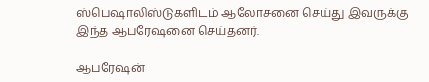ஸ்பெஷாலிஸ்டுகளிடம் ஆலோசனை செய்து இவருக்கு இந்த ஆபரேஷனை செய்தனர்.

ஆபரேஷன்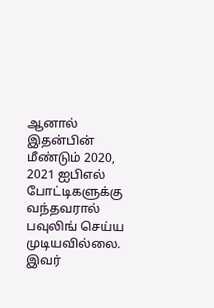ஆனால் இதன்பின் மீண்டும் 2020, 2021 ஐபிஎல் போட்டிகளுக்கு வந்தவரால் பவுலிங் செய்ய முடியவில்லை. இவர்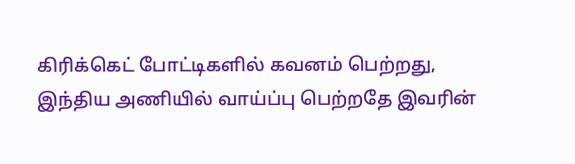கிரிக்கெட் போட்டிகளில் கவனம் பெற்றது, இந்திய அணியில் வாய்ப்பு பெற்றதே இவரின்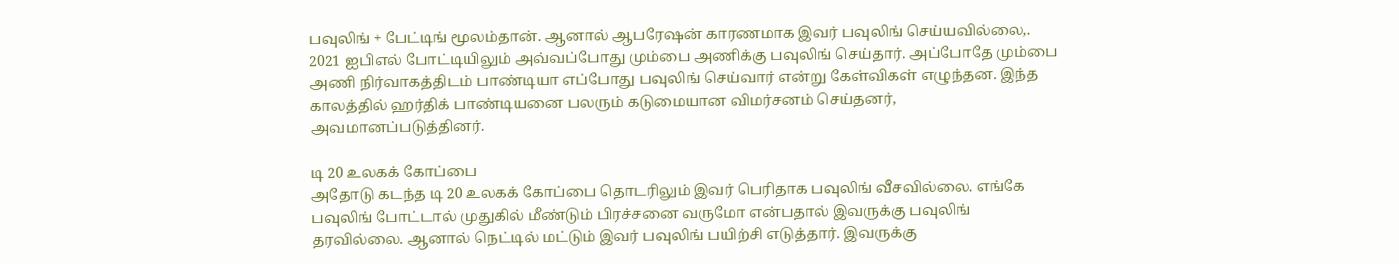பவுலிங் + பேட்டிங் மூலம்தான். ஆனால் ஆபரேஷன் காரணமாக இவர் பவுலிங் செய்யவில்லை,. 2021 ஐபிஎல் போட்டியிலும் அவ்வப்போது மும்பை அணிக்கு பவுலிங் செய்தார். அப்போதே மும்பை அணி நிர்வாகத்திடம் பாண்டியா எப்போது பவுலிங் செய்வார் என்று கேள்விகள் எழுந்தன. இந்த காலத்தில் ஹர்திக் பாண்டியனை பலரும் கடுமையான விமர்சனம் செய்தனர், அவமானப்படுத்தினர்.

டி 20 உலகக் கோப்பை
அதோடு கடந்த டி 20 உலகக் கோப்பை தொடரிலும் இவர் பெரிதாக பவுலிங் வீசவில்லை. எங்கே பவுலிங் போட்டால் முதுகில் மீண்டும் பிரச்சனை வருமோ என்பதால் இவருக்கு பவுலிங் தரவில்லை. ஆனால் நெட்டில் மட்டும் இவர் பவுலிங் பயிற்சி எடுத்தார். இவருக்கு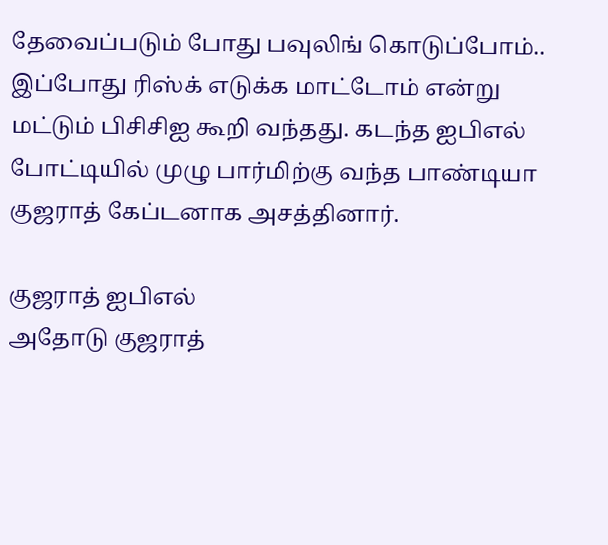தேவைப்படும் போது பவுலிங் கொடுப்போம்.. இப்போது ரிஸ்க் எடுக்க மாட்டோம் என்று மட்டும் பிசிசிஐ கூறி வந்தது. கடந்த ஐபிஎல் போட்டியில் முழு பார்மிற்கு வந்த பாண்டியா குஜராத் கேப்டனாக அசத்தினார்.

குஜராத் ஐபிஎல்
அதோடு குஜராத்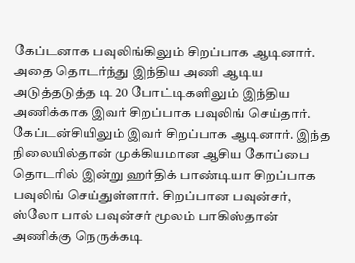கேப்டனாக பவுலிங்கிலும் சிறப்பாக ஆடினார். அதை தொடர்ந்து இந்திய அணி ஆடிய அடுத்தடுத்த டி 20 போட்டிகளிலும் இந்திய அணிக்காக இவர் சிறப்பாக பவுலிங் செய்தார். கேப்டன்சியிலும் இவர் சிறப்பாக ஆடினார். இந்த நிலையில்தான் முக்கியமான ஆசிய கோப்பை தொடரில் இன்று ஹர்திக் பாண்டியா சிறப்பாக பவுலிங் செய்துள்ளார். சிறப்பான பவுன்சர், ஸ்லோ பால் பவுன்சர் மூலம் பாகிஸ்தான் அணிக்கு நெருக்கடி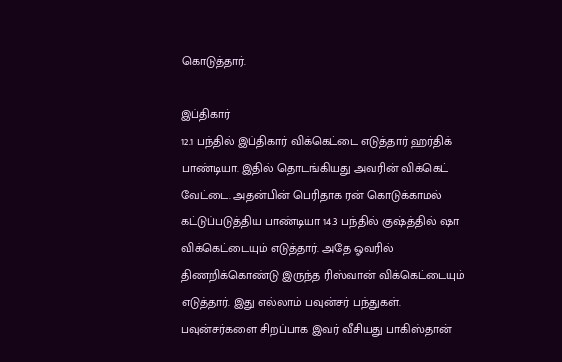கொடுத்தார்.

இப்திகார்
12.1 பந்தில் இப்திகார் விக்கெட்டை எடுத்தார் ஹர்திக் பாண்டியா. இதில் தொடங்கியது அவரின் விக்கெட் வேட்டை. அதன்பின் பெரிதாக ரன் கொடுக்காமல் கட்டுப்படுத்திய பாண்டியா 14.3 பந்தில் குஷ்த்தில் ஷா விக்கெட்டையும் எடுத்தார். அதே ஓவரில் திணறிக்கொண்டு இருந்த ரிஸ்வான் விக்கெட்டையும் எடுத்தார். இது எல்லாம் பவுன்சர் பந்துகள். பவுன்சர்களை சிறப்பாக இவர் வீசியது பாகிஸ்தான்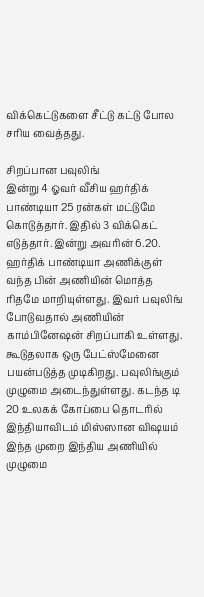விக்கெட்டுகளை சீட்டு கட்டு போல சரிய வைத்தது.

சிறப்பான பவுலிங்
இன்று 4 ஓவர் வீசிய ஹர்திக் பாண்டியா 25 ரன்கள் மட்டுமே கொடுத்தார். இதில் 3 விக்கெட் எடுத்தார். இன்று அவரின் 6.20. ஹர்திக் பாண்டியா அணிக்குள் வந்த பின் அணியின் மொத்த ரிதமே மாறியுள்ளது. இவர் பவுலிங் போடுவதால் அணியின் காம்பினேஷன் சிறப்பாகி உள்ளது. கூடுதலாக ஒரு பேட்ஸ்மேனை பயன்படுத்த முடிகிறது. பவுலிங்கும் முழுமை அடைந்துள்ளது. கடந்த டி 20 உலகக் கோப்பை தொடரில் இந்தியாவிடம் மிஸ்ஸான விஷயம் இந்த முறை இந்திய அணியில் முழுமை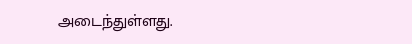அடைந்துள்ளது.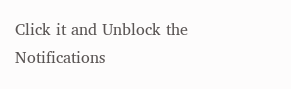Click it and Unblock the Notifications